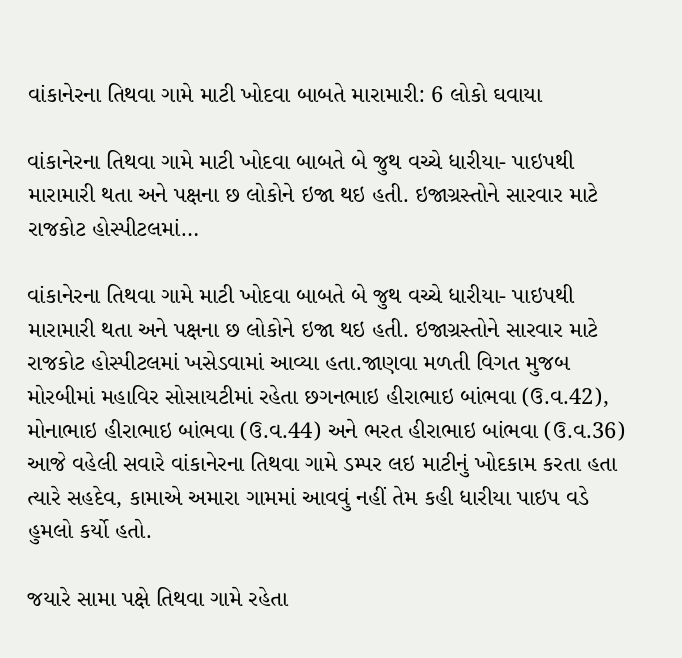વાંકાનેરના તિથવા ગામે માટી ખોદવા બાબતે મારામારી: 6 લોકો ઘવાયા

વાંકાનેરના તિથવા ગામે માટી ખોદવા બાબતે બે જુથ વચ્ચે ધારીયા- પાઇપથી મારામારી થતા અને પક્ષના છ લોકોને ઇજા થઇ હતી. ઇજાગ્રસ્તોને સારવાર માટે રાજકોટ હોસ્પીટલમાં…

વાંકાનેરના તિથવા ગામે માટી ખોદવા બાબતે બે જુથ વચ્ચે ધારીયા- પાઇપથી મારામારી થતા અને પક્ષના છ લોકોને ઇજા થઇ હતી. ઇજાગ્રસ્તોને સારવાર માટે રાજકોટ હોસ્પીટલમાં ખસેડવામાં આવ્યા હતા.જાણવા મળતી વિગત મુજબ મોરબીમાં મહાવિર સોસાયટીમાં રહેતા છગનભાઇ હીરાભાઇ બાંભવા (ઉ.વ.42), મોનાભાઇ હીરાભાઇ બાંભવા (ઉ.વ.44) અને ભરત હીરાભાઇ બાંભવા (ઉ.વ.36) આજે વહેલી સવારે વાંકાનેરના તિથવા ગામે ડમ્પર લઇ માટીનું ખોદકામ કરતા હતા ત્યારે સહદેવ, કામાએ અમારા ગામમાં આવવું નહીં તેમ કહી ધારીયા પાઇપ વડે હુમલો કર્યો હતો.

જયારે સામા પક્ષે તિથવા ગામે રહેતા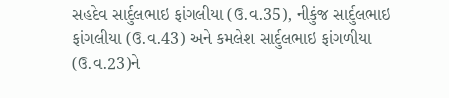સહદેવ સાર્દુલભાઇ ફાંગલીયા (ઉ.વ.35), નીકુંજ સાર્દુલભાઇ ફાંગલીયા (ઉ.વ.43) અને કમલેશ સાર્દુલભાઇ ફાંગળીયા (ઉ.વ.23)ને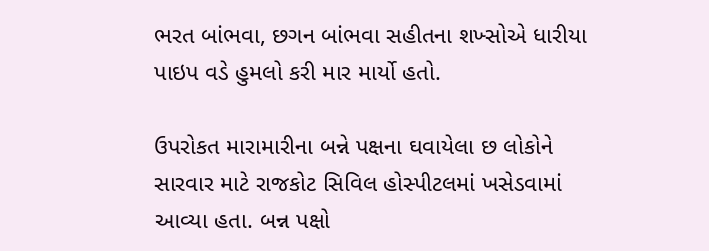ભરત બાંભવા, છગન બાંભવા સહીતના શખ્સોએ ધારીયા પાઇપ વડે હુમલો કરી માર માર્યો હતો.

ઉપરોકત મારામારીના બન્ને પક્ષના ઘવાયેલા છ લોકોને સારવાર માટે રાજકોટ સિવિલ હોસ્પીટલમાં ખસેડવામાં આવ્યા હતા. બન્ન પક્ષો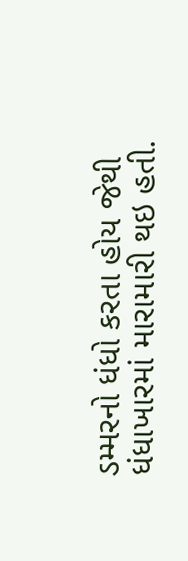ડમ્મરનો ધંધો કરતા હોય જેથી ધંધાખારમાં મારામારી થઇ હતી.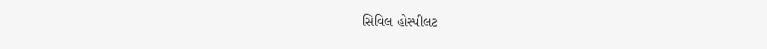સિવિલ હોસ્પીલટ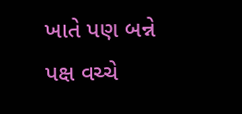ખાતે પણ બન્ને પક્ષ વચ્ચે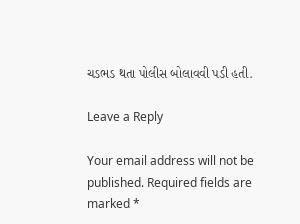ચડભડ થતા પોલીસ બોલાવવી પડી હતી.

Leave a Reply

Your email address will not be published. Required fields are marked *